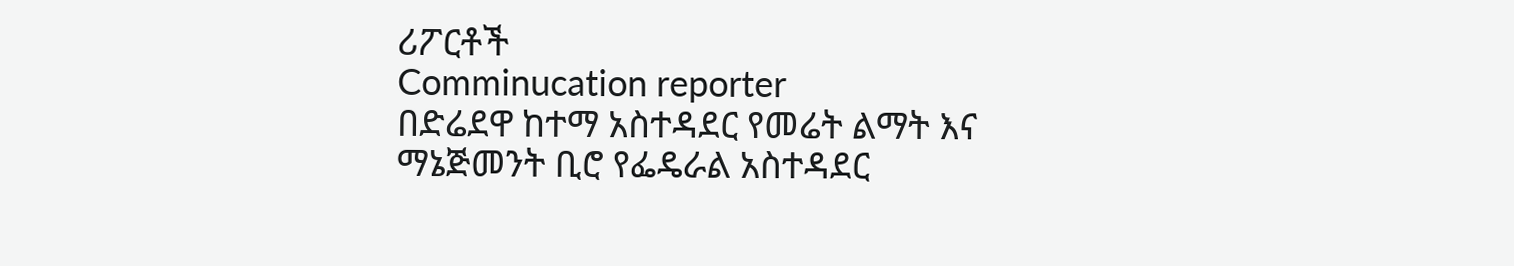ሪፖርቶች
Comminucation reporter
በድሬደዋ ከተማ አስተዳደር የመሬት ልማት እና ማኔጅመንት ቢሮ የፌዴራል አስተዳደር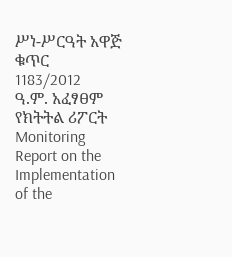ሥነ-ሥርዓት አዋጅ ቁጥር 1183/2012 ዓ.ም. አፈፃፀም የክትትል ሪፖርት Monitoring Report on the Implementation of the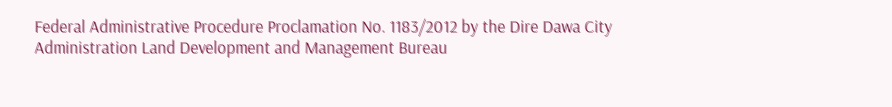Federal Administrative Procedure Proclamation No. 1183/2012 by the Dire Dawa City Administration Land Development and Management Bureau